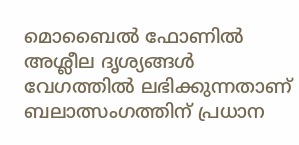മൊബൈൽ ഫോണിൽ അശ്ലീല ദൃശ്യങ്ങൾ വേഗത്തിൽ ലഭിക്കുന്നതാണ് ബലാത്സംഗത്തിന് പ്രധാന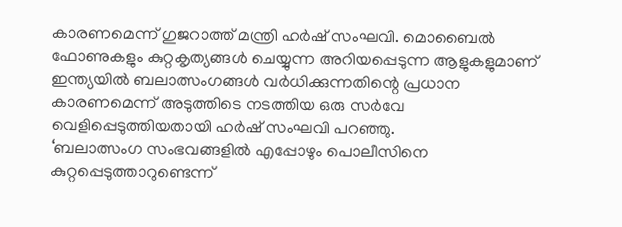കാരണമെന്ന് ഗുജറാത്ത് മന്ത്രി ഹർഷ് സംഘവി. മൊബൈൽ ഫോണുകളും കുറ്റകൃത്യങ്ങൾ ചെയ്യുന്ന അറിയപ്പെടുന്ന ആളുകളുമാണ് ഇന്ത്യയിൽ ബലാത്സംഗങ്ങൾ വർധിക്കുന്നതിന്റെ പ്രധാന കാരണമെന്ന് അടുത്തിടെ നടത്തിയ ഒരു സർവേ വെളിപ്പെടുത്തിയതായി ഹർഷ് സംഘവി പറഞ്ഞു.
‘ബലാത്സംഗ സംഭവങ്ങളിൽ എപ്പോഴും പൊലീസിനെ കുറ്റപ്പെടുത്താറുണ്ടെന്ന്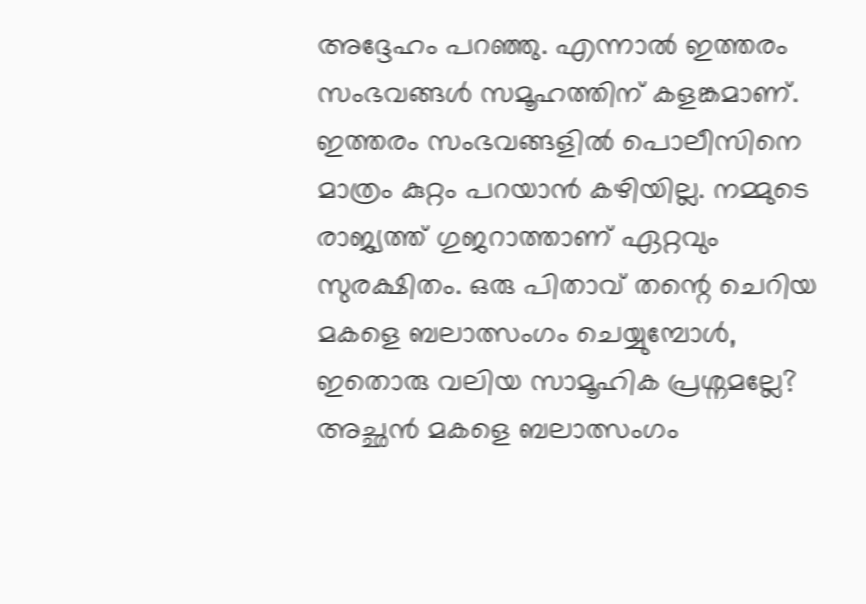അദ്ദേഹം പറഞ്ഞു. എന്നാൽ ഇത്തരം സംഭവങ്ങൾ സമൂഹത്തിന് കളങ്കമാണ്. ഇത്തരം സംഭവങ്ങളിൽ പൊലീസിനെ മാത്രം കുറ്റം പറയാൻ കഴിയില്ല. നമ്മുടെ രാജ്യത്ത് ഗുജറാത്താണ് ഏറ്റവും സുരക്ഷിതം. ഒരു പിതാവ് തന്റെ ചെറിയ മകളെ ബലാത്സംഗം ചെയ്യുമ്പോൾ, ഇതൊരു വലിയ സാമൂഹിക പ്രശ്നമല്ലേ? അച്ഛൻ മകളെ ബലാത്സംഗം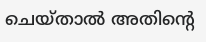ചെയ്താൽ അതിന്റെ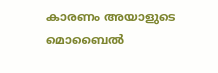കാരണം അയാളുടെ മൊബൈൽ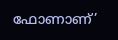ഫോണാണ്’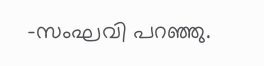-സംഘവി പറഞ്ഞു.